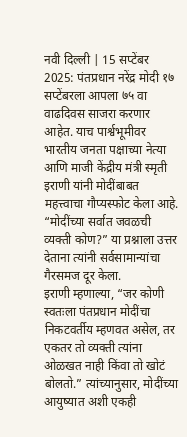नवी दिल्ली | 15 सप्टेंबर 2025: पंतप्रधान नरेंद्र मोदी १७ सप्टेंबरला आपला ७५ वा वाढदिवस साजरा करणार आहेत. याच पार्श्वभूमीवर भारतीय जनता पक्षाच्या नेत्या आणि माजी केंद्रीय मंत्री स्मृती इराणी यांनी मोदींबाबत महत्त्वाचा गौप्यस्फोट केला आहे. “मोदींच्या सर्वात जवळची व्यक्ती कोण?” या प्रश्नाला उत्तर देताना त्यांनी सर्वसामान्यांचा गैरसमज दूर केला.
इराणी म्हणाल्या, “जर कोणी स्वतःला पंतप्रधान मोदींचा निकटवर्तीय म्हणवत असेल, तर एकतर तो व्यक्ती त्यांना ओळखत नाही किंवा तो खोटं बोलतो.” त्यांच्यानुसार, मोदींच्या आयुष्यात अशी एकही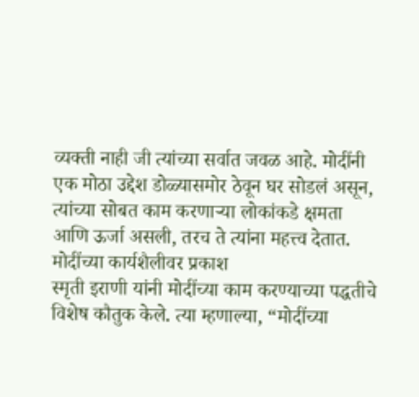व्यक्ती नाही जी त्यांच्या सर्वात जवळ आहे. मोदींनी एक मोठा उद्देश डोळ्यासमोर ठेवून घर सोडलं असून, त्यांच्या सोबत काम करणाऱ्या लोकांकडे क्षमता आणि ऊर्जा असली, तरच ते त्यांना महत्त्व देतात.
मोदींच्या कार्यशैलीवर प्रकाश
स्मृती इराणी यांनी मोदींच्या काम करण्याच्या पद्धतीचे विशेष कौतुक केले. त्या म्हणाल्या, “मोदींच्या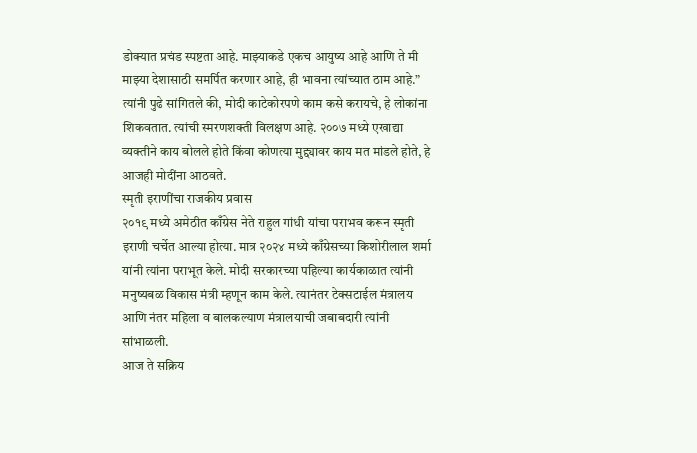डोक्यात प्रचंड स्पष्टता आहे. माझ्याकडे एकच आयुष्य आहे आणि ते मी माझ्या देशासाठी समर्पित करणार आहे, ही भावना त्यांच्यात ठाम आहे.”
त्यांनी पुढे सांगितले की, मोदी काटेकोरपणे काम कसे करायचे, हे लोकांना शिकवतात. त्यांची स्मरणशक्ती विलक्षण आहे. २००७ मध्ये एखाद्या व्यक्तीने काय बोलले होते किंवा कोणत्या मुद्द्यावर काय मत मांडले होते, हे आजही मोदींना आठवते.
स्मृती इराणींचा राजकीय प्रवास
२०१९ मध्ये अमेठीत काँग्रेस नेते राहुल गांधी यांचा पराभव करून स्मृती इराणी चर्चेत आल्या होत्या. मात्र २०२४ मध्ये काँग्रेसच्या किशोरीलाल शर्मा यांनी त्यांना पराभूत केले. मोदी सरकारच्या पहिल्या कार्यकाळात त्यांनी मनुष्यबळ विकास मंत्री म्हणून काम केले. त्यानंतर टेक्सटाईल मंत्रालय आणि नंतर महिला व बालकल्याण मंत्रालयाची जबाबदारी त्यांनी सांभाळली.
आज ते सक्रिय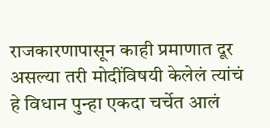राजकारणापासून काही प्रमाणात दूर असल्या तरी मोदींविषयी केलेलं त्यांचं हे विधान पुन्हा एकदा चर्चेत आलं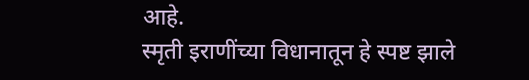आहे.
स्मृती इराणींच्या विधानातून हे स्पष्ट झाले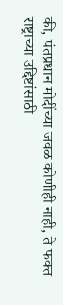की, पंतप्रधान मोदींच्या जवळ कोणीही नाही, ते फक्त राष्ट्राच्या उद्दिष्टांसाठी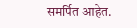समर्पित आहेत.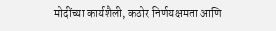मोदींच्या कार्यशैली, कठोर निर्णयक्षमता आणि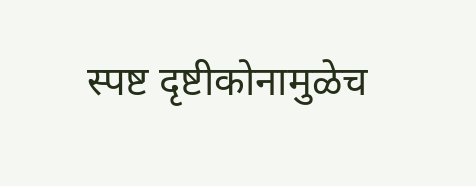स्पष्ट दृष्टीकोनामुळेच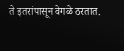ते इतरांपासून वेगळे ठरतात.